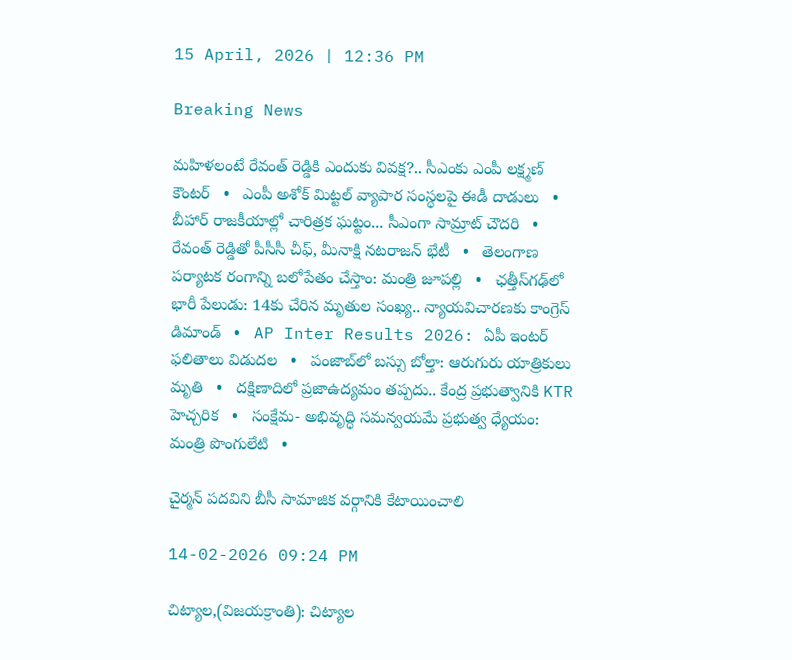15 April, 2026 | 12:36 PM

Breaking News

మహిళలంటే రేవంత్ రెడ్డికి ఎందుకు వివక్ష?.. సీఎంకు ఎంపీ లక్ష్మణ్ కౌంటర్   •   ఎంపీ అశోక్ మిట్టల్‌ వ్యాపార సంస్థలపై ఈడీ దాడులు   •   బీహార్ రాజకీయాల్లో చారిత్రక ఘట్టం... సీఎంగా సామ్రాట్‌ చౌదరి   •   రేవంత్‌ రెడ్డితో పీసీసీ చీఫ్, మీనాక్షి నటరాజన్ భేటీ   •   తెలంగాణ పర్యాటక రంగాన్ని బలోపేతం చేస్తాం: మంత్రి జూపల్లి   •   ఛత్తీస్‌గఢ్‌లో భారీ పేలుడు: 14కు చేరిన మృతుల సంఖ్య.. న్యాయవిచారణకు కాంగ్రెస్ డిమాండ్   •   AP Inter Results 2026: ఏపీ ఇంటర్ ఫలితాలు విడుదల   •   పంజాబ్‌లో బస్సు బోల్తా: ఆరుగురు యాత్రికులు మృతి   •   దక్షిణాదిలో ప్రజాఉద్యమం తప్పదు.. కేంద్ర ప్రభుత్వానికి KTR హెచ్చరిక   •   సంక్షేమ- అభివృద్ధి సమన్వయమే ప్రభుత్వ ధ్యేయం: మంత్రి పొంగులేటి   •

చైర్మన్ పదవిని బీసీ సామాజిక వర్గానికి కేటాయించాలి

14-02-2026 09:24 PM

చిట్యాల,(విజయక్రాంతి): చిట్యాల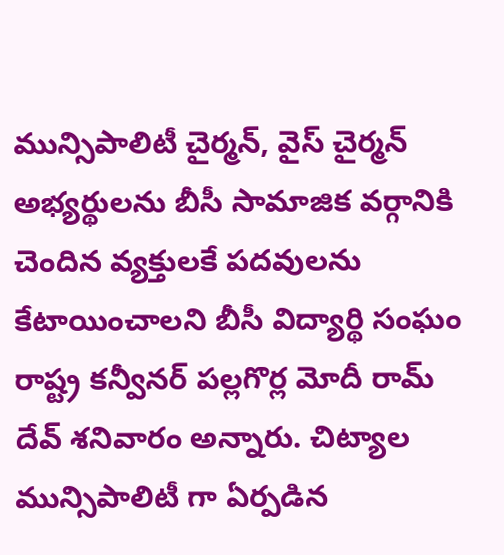మున్సిపాలిటీ చైర్మన్, వైస్ చైర్మన్ అభ్యర్థులను బీసీ సామాజిక వర్గానికి చెందిన వ్యక్తులకే పదవులను కేటాయించాలని బీసీ విద్యార్థి సంఘం రాష్ట్ర కన్వీనర్ పల్లగొర్ల మోదీ రామ్ దేవ్ శనివారం అన్నారు. చిట్యాల మున్సిపాలిటీ గా ఏర్పడిన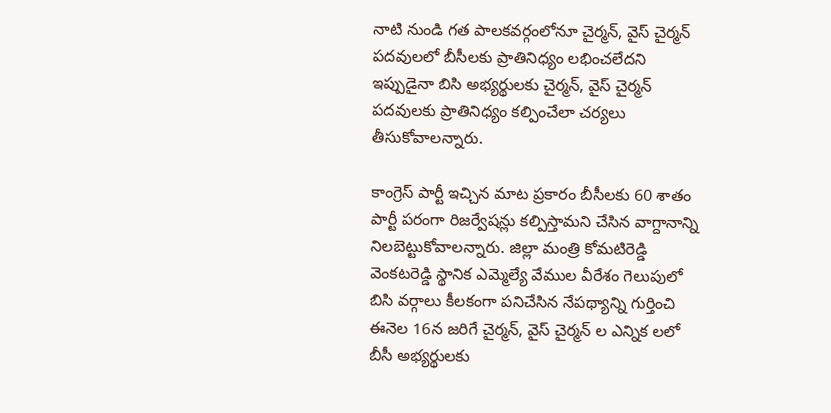నాటి నుండి గత పాలకవర్గంలోనూ చైర్మన్, వైస్ చైర్మన్ పదవులలో బీసీలకు ప్రాతినిధ్యం లభించలేదని ఇప్పుడైనా బిసి అభ్యర్థులకు చైర్మన్, వైస్ చైర్మన్ పదవులకు ప్రాతినిధ్యం కల్పించేలా చర్యలు తీసుకోవాలన్నారు.

కాంగ్రెస్ పార్టీ ఇచ్చిన మాట ప్రకారం బీసీలకు 60 శాతం పార్టీ పరంగా రిజర్వేషన్లు కల్పిస్తామని చేసిన వాగ్దానాన్ని నిలబెట్టుకోవాలన్నారు. జిల్లా మంత్రి కోమటిరెడ్డి వెంకటరెడ్డి స్థానిక ఎమ్మెల్యే వేముల వీరేశం గెలుపులో బిసి వర్గాలు కీలకంగా పనిచేసిన నేపథ్యాన్ని గుర్తించి ఈనెల 16న జరిగే చైర్మన్, వైస్ చైర్మన్ ల ఎన్నిక లలో బీసీ అభ్యర్థులకు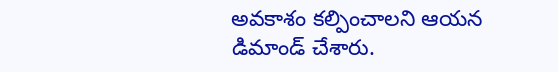అవకాశం కల్పించాలని ఆయన డిమాండ్ చేశారు.